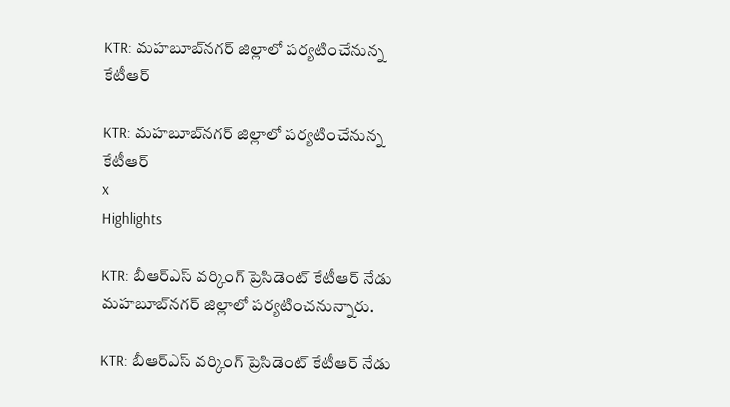KTR: మహబూబ్‌నగర్ జిల్లాలో పర్యటించేనున్న కేటీఆర్‌

KTR: మహబూబ్‌నగర్ జిల్లాలో పర్యటించేనున్న కేటీఆర్‌
x
Highlights

KTR: బీఆర్‌ఎస్‌ వర్కింగ్‌ ప్రెసిడెంట్ కేటీఆర్‌ నేడు మహబూబ్‌నగర్‌ జిల్లాలో పర్యటించనున్నారు.

KTR: బీఆర్‌ఎస్‌ వర్కింగ్‌ ప్రెసిడెంట్ కేటీఆర్‌ నేడు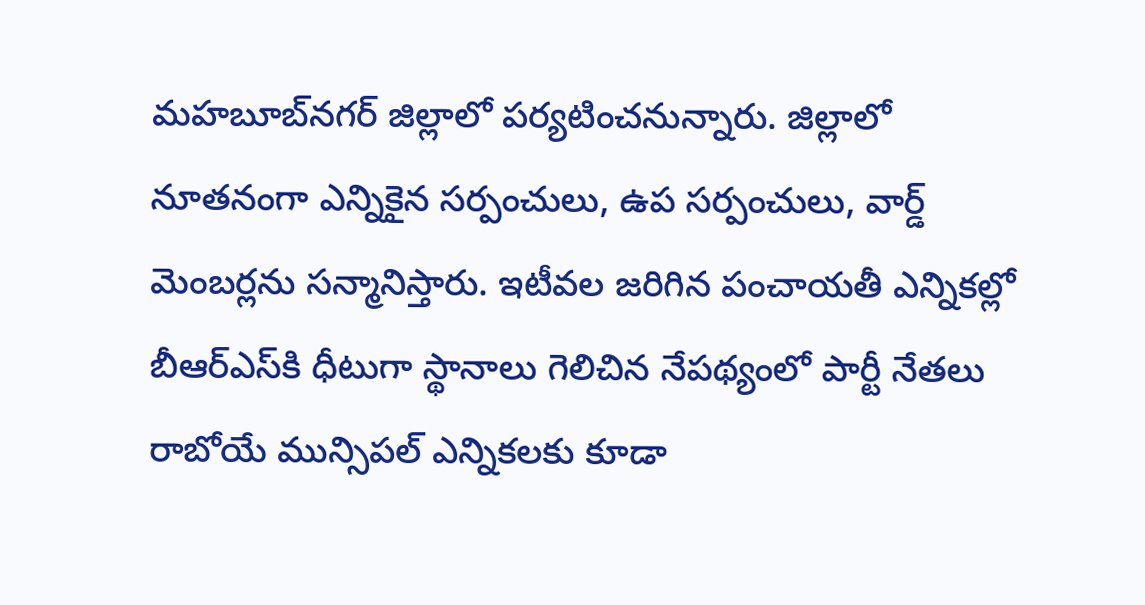మహబూబ్‌నగర్‌ జిల్లాలో పర్యటించనున్నారు. జిల్లాలో నూతనంగా ఎన్నికైన సర్పంచులు, ఉప సర్పంచులు, వార్డ్ మెంబర్లను సన్మానిస్తారు. ఇటీవల జరిగిన పంచాయతీ ఎన్నికల్లో బీఆర్‌ఎస్‌కి ధీటుగా స్థానాలు గెలిచిన నేపథ్యంలో పార్టీ నేతలు రాబోయే మున్సిపల్‌ ఎన్నికలకు కూడా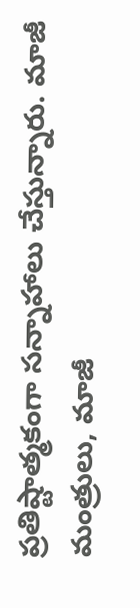ప్రతిష్టాత్మకంగా సన్నాహాలు చేస్తున్నారు. మాజీ మంత్రులు, మాజీ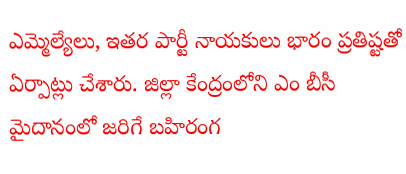ఎమ్మెల్యేలు, ఇతర పార్టీ నాయకులు భారం ప్రతిష్టతో ఏర్పాట్లు చేశారు. జిల్లా కేంద్రంలోని ఎం బీసీ మైదానంలో జరిగే బహిరంగ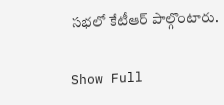సభలో కేటీఆర్‌ పాల్గొంటారు.

Show Full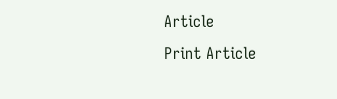Article
Print Article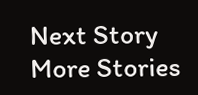Next Story
More Stories